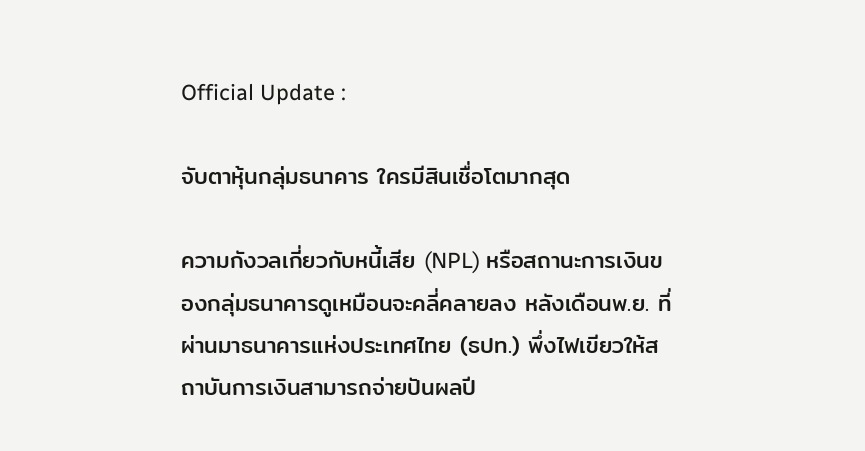Official Update :

จับตาหุ้นกลุ่มธนาคาร ใครมีสินเชื่อโตมากสุด

ความกังวลเกี่ยวกับหนี้เสีย (NPL) หรือสถานะการเงินของกลุ่มธนาคารดูเหมือนจะคลี่คลายลง หลังเดือนพ.ย. ที่ผ่านมาธนาคารแห่งประเทศไทย (ธปท.) พึ่งไฟเขียวให้สถาบันการเงินสามารถจ่ายปันผลปี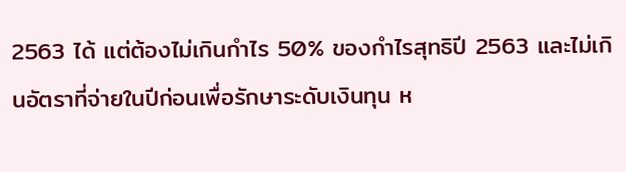2563 ได้ แต่ต้องไม่เกินกำไร 50% ของกำไรสุทธิปี 2563 และไม่เกินอัตราที่จ่ายในปีก่อนเพื่อรักษาระดับเงินทุน ห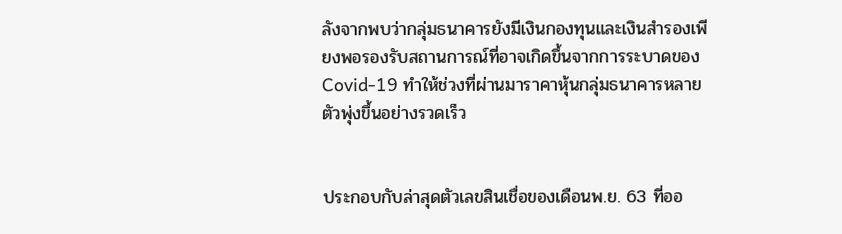ลังจากพบว่ากลุ่มธนาคารยังมีเงินกองทุนและเงินสำรองเพียงพอรองรับสถานการณ์ที่อาจเกิดขึ้นจากการระบาดของ Covid-19 ทำให้ช่วงที่ผ่านมาราคาหุ้นกลุ่มธนาคารหลายตัวพุ่งขึ้นอย่างรวดเร็ว


ประกอบกับล่าสุดตัวเลขสินเชื่อของเดือนพ.ย. 63 ที่ออ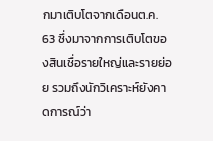กมาเติบโตจากเดือนต.ค. 63 ซึ่งมาจากการเติบโตของสินเชื่อรายใหญ่และรายย่อย รวมถึงนักวิเคราะห์ยังคาดการณ์ว่า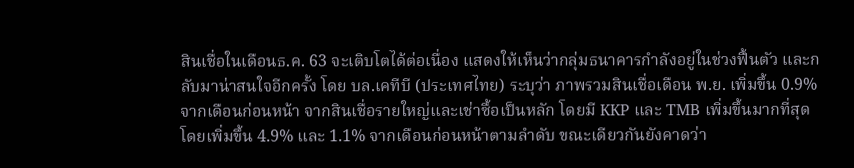สินเชื่อในเดือนธ.ค. 63 จะเติบโตได้ต่อเนื่อง แสดงให้เห็นว่ากลุ่มธนาคารกำลังอยู่ในช่วงฟื้นตัว และกลับมาน่าสนใจอีกครั้ง โดย บล.เคทีบี (ประเทศไทย) ระบุว่า ภาพรวมสินเชื่อเดือน พ.ย. เพิ่มขึ้น 0.9% จากเดือนก่อนหน้า จากสินเชื่อรายใหญ่และเช่าซื้อเป็นหลัก โดยมี KKP และ TMB เพิ่มขึ้นมากที่สุด โดยเพิ่มขึ้น 4.9% และ 1.1% จากเดือนก่อนหน้าตามลำดับ ขณะเดียวกันยังคาดว่า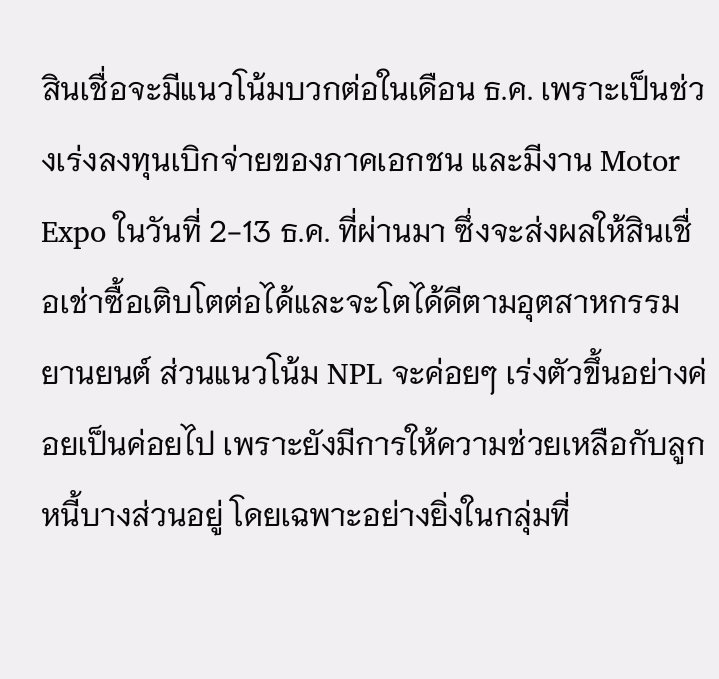สินเชื่อจะมีแนวโน้มบวกต่อในเดือน ธ.ค. เพราะเป็นช่วงเร่งลงทุนเบิกจ่ายของภาคเอกชน และมีงาน Motor Expo ในวันที่ 2-13 ธ.ค. ที่ผ่านมา ซึ่งจะส่งผลให้สินเชื่อเช่าซื้อเติบโตต่อได้และจะโตได้ดีตามอุตสาหกรรมยานยนต์ ส่วนแนวโน้ม NPL จะค่อยๆ เร่งตัวขึ้นอย่างค่อยเป็นค่อยไป เพราะยังมีการให้ความช่วยเหลือกับลูกหนี้บางส่วนอยู่ โดยเฉพาะอย่างยิ่งในกลุ่มที่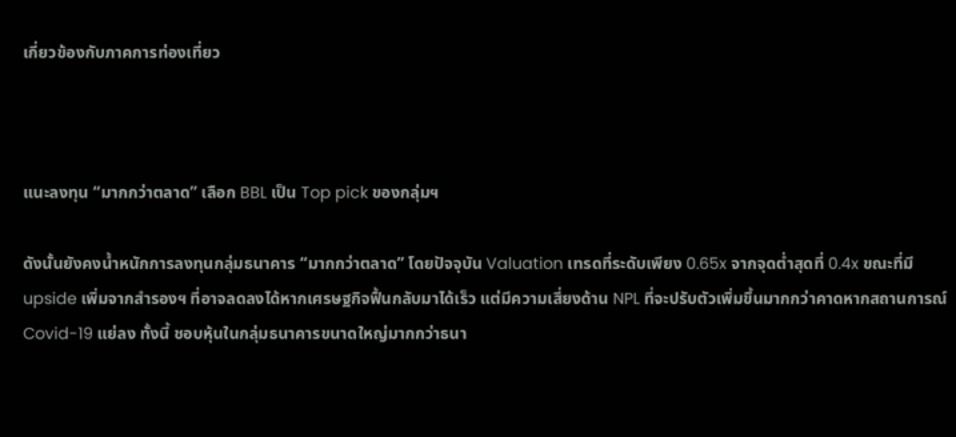เกี่ยวข้องกับภาคการท่องเที่ยว



แนะลงทุน “มากกว่าตลาด” เลือก BBL เป็น Top pick ของกลุ่มฯ

ดังนั้นยังคงน้ำหนักการลงทุนกลุ่มธนาคาร “มากกว่าตลาด” โดยปัจจุบัน Valuation เทรดที่ระดับเพียง 0.65x จากจุดต่ำสุดที่ 0.4x ขณะที่มี upside เพิ่มจากสำรองฯ ที่อาจลดลงได้หากเศรษฐกิจฟื้นกลับมาได้เร็ว แต่มีความเสี่ยงด้าน NPL ที่จะปรับตัวเพิ่มขึ้นมากกว่าคาดหากสถานการณ์ Covid-19 แย่ลง ทั้งนี้ ชอบหุ้นในกลุ่มธนาคารขนาดใหญ่มากกว่าธนา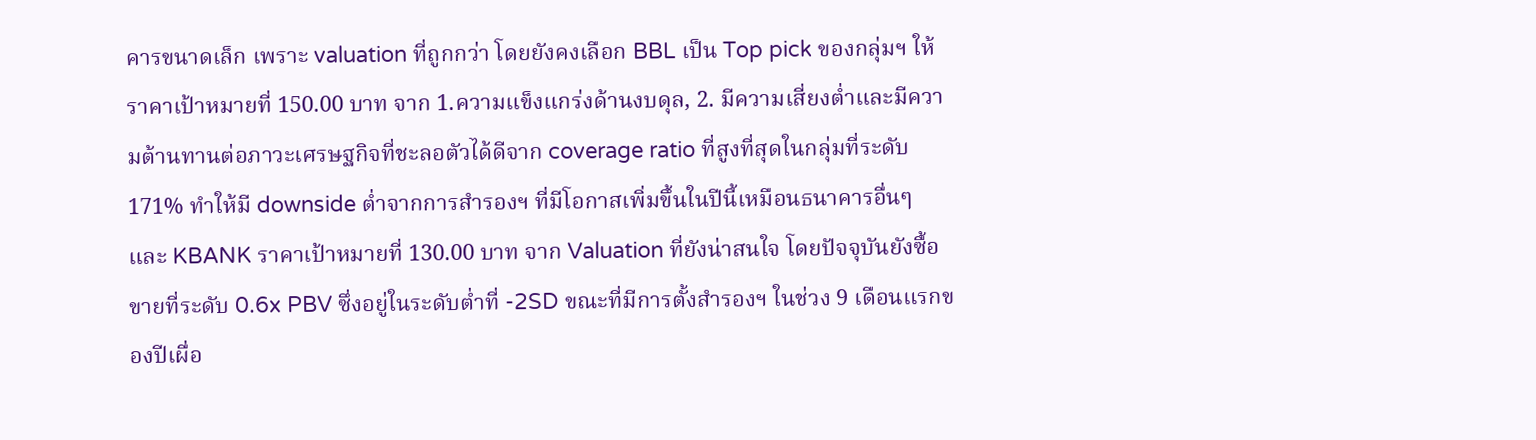คารขนาดเล็ก เพราะ valuation ที่ถูกกว่า โดยยังคงเลือก BBL เป็น Top pick ของกลุ่มฯ ให้ราคาเป้าหมายที่ 150.00 บาท จาก 1.ความแข็งแกร่งด้านงบดุล, 2. มีความเสี่ยงต่ำและมีความต้านทานต่อภาวะเศรษฐกิจที่ชะลอตัวได้ดีจาก coverage ratio ที่สูงที่สุดในกลุ่มที่ระดับ 171% ทำให้มี downside ต่ำจากการสำรองฯ ที่มีโอกาสเพิ่มขึ้นในปีนี้เหมือนธนาคารอื่นๆ และ KBANK ราคาเป้าหมายที่ 130.00 บาท จาก Valuation ที่ยังน่าสนใจ โดยปัจจุบันยังซื้อขายที่ระดับ 0.6x PBV ซึ่งอยู่ในระดับต่ำที่ -2SD ขณะที่มีการตั้งสำรองฯ ในช่วง 9 เดือนแรกของปีเผื่อ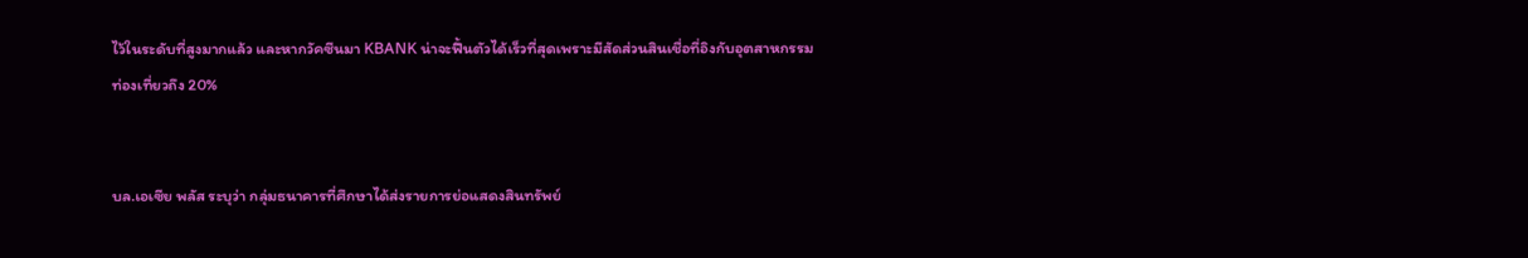ไว้ในระดับที่สูงมากแล้ว และหากวัคซีนมา KBANK น่าจะฟื้นตัวได้เร็วที่สุดเพราะมีสัดส่วนสินเชื่อที่อิงกับอุตสาหกรรมท่องเที่ยวถึง 20%


บล.เอเซีย พลัส ระบุว่า กลุ่มธนาคารที่ศึกษาได้ส่งรายการย่อแสดงสินทรัพย์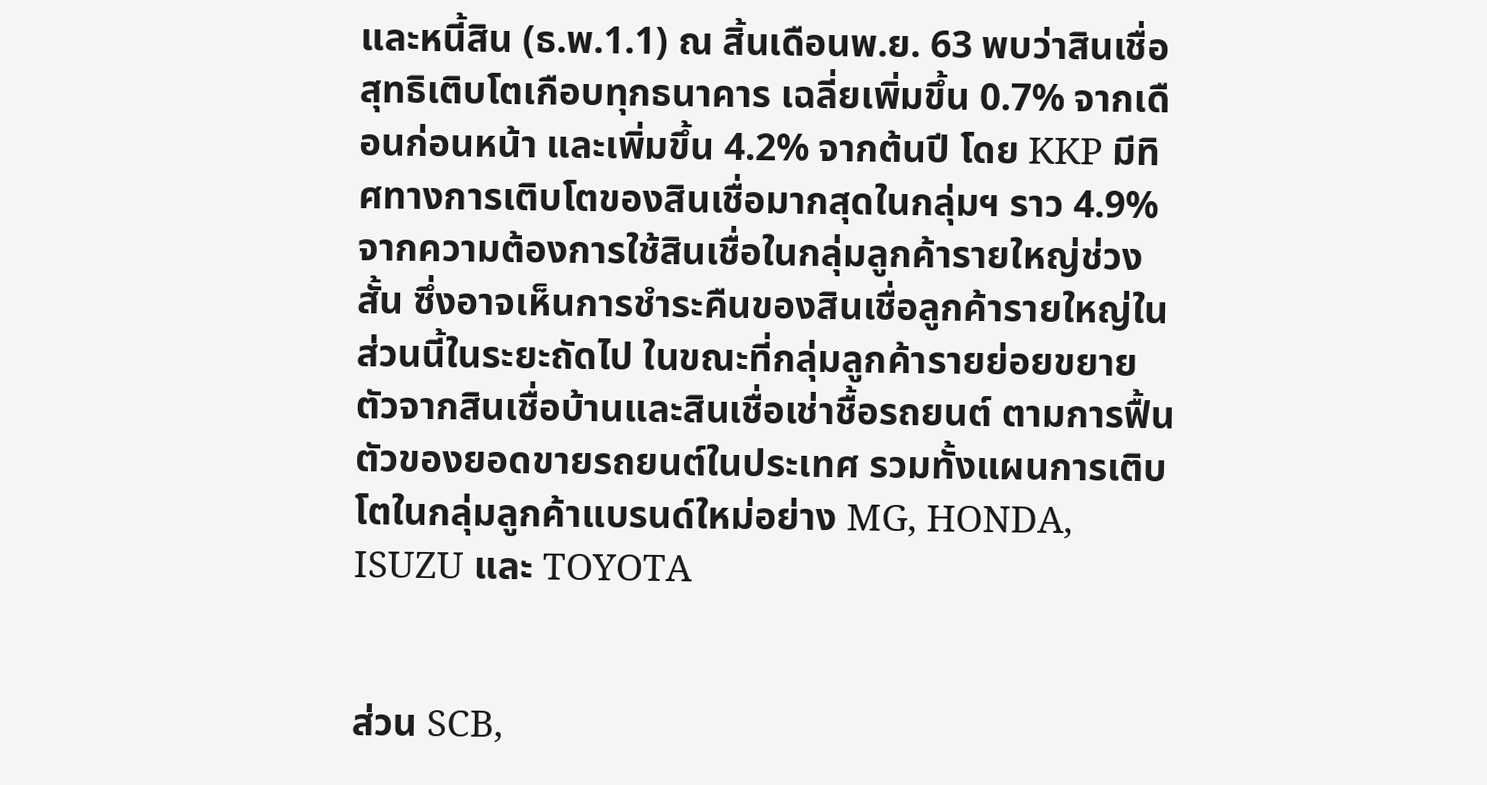และหนี้สิน (ธ.พ.1.1) ณ สิ้นเดือนพ.ย. 63 พบว่าสินเชื่อสุทธิเติบโตเกือบทุกธนาคาร เฉลี่ยเพิ่มขึ้น 0.7% จากเดือนก่อนหน้า และเพิ่มขึ้น 4.2% จากต้นปี โดย KKP มีทิศทางการเติบโตของสินเชื่อมากสุดในกลุ่มฯ ราว 4.9% จากความต้องการใช้สินเชื่อในกลุ่มลูกค้ารายใหญ่ช่วงสั้น ซึ่งอาจเห็นการชำระคืนของสินเชื่อลูกค้ารายใหญ่ในส่วนนี้ในระยะถัดไป ในขณะที่กลุ่มลูกค้ารายย่อยขยายตัวจากสินเชื่อบ้านและสินเชื่อเช่าชื้อรถยนต์ ตามการฟื้นตัวของยอดขายรถยนต์ในประเทศ รวมทั้งแผนการเติบโตในกลุ่มลูกค้าแบรนด์ใหม่อย่าง MG, HONDA, ISUZU และ TOYOTA


ส่วน SCB,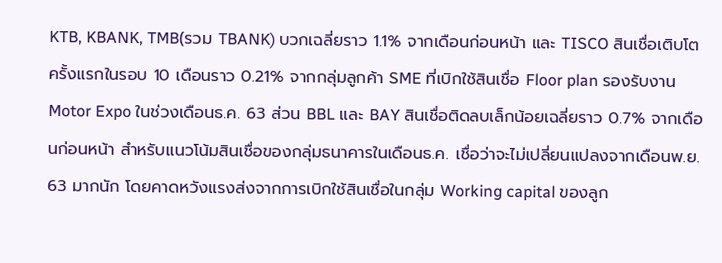KTB, KBANK, TMB(รวม TBANK) บวกเฉลี่ยราว 1.1% จากเดือนก่อนหน้า และ TISCO สินเชื่อเติบโตครั้งแรกในรอบ 10 เดือนราว 0.21% จากกลุ่มลูกค้า SME ที่เบิกใช้สินเชื่อ Floor plan รองรับงาน Motor Expo ในช่วงเดือนธ.ค. 63 ส่วน BBL และ BAY สินเชื่อติดลบเล็กน้อยเฉลี่ยราว 0.7% จากเดือนก่อนหน้า สำหรับแนวโน้มสินเชื่อของกลุ่มธนาคารในเดือนธ.ค. เชื่อว่าจะไม่เปลี่ยนแปลงจากเดือนพ.ย. 63 มากนัก โดยคาดหวังแรงส่งจากการเบิกใช้สินเชื่อในกลุ่ม Working capital ของลูก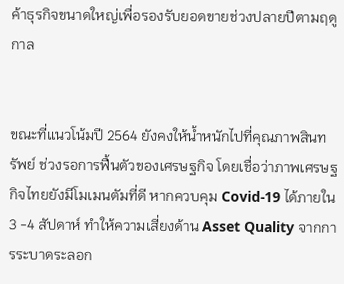ค้าธุรกิจขนาดใหญ่เพื่อรองรับยอดขายช่วงปลายปีตามฤดูกาล


ขณะที่แนวโน้มปี 2564 ยังคงให้น้ำหนักไปที่คุณภาพสินทรัพย์ ช่วงรอการฟื้นตัวของเศรษฐกิจ โดยเชื่อว่าภาพเศรษฐกิจไทยยังมีโมเมนตัมที่ดี หากควบคุม Covid-19 ได้ภายใน 3 -4 สัปดาห์ ทำให้ความเสี่ยงด้าน Asset Quality จากการระบาดระลอก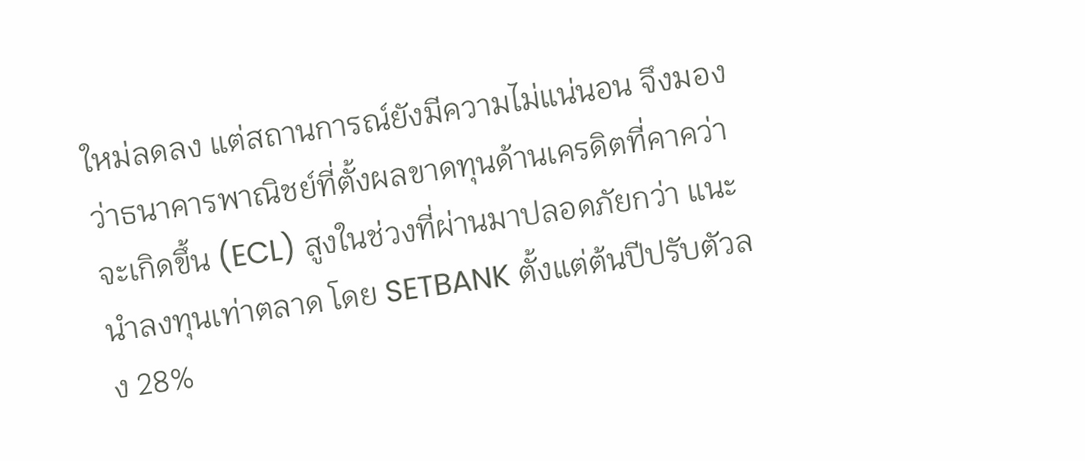ใหม่ลดลง แต่สถานการณ์ยังมีความไม่แน่นอน จึงมองว่าธนาคารพาณิชย์ที่ตั้งผลขาดทุนด้านเครดิตที่คาคว่าจะเกิดขึ้น (ECL) สูงในช่วงที่ผ่านมาปลอดภัยกว่า แนะนำลงทุนเท่าตลาด โดย SETBANK ตั้งแต่ต้นปีปรับตัวลง 28%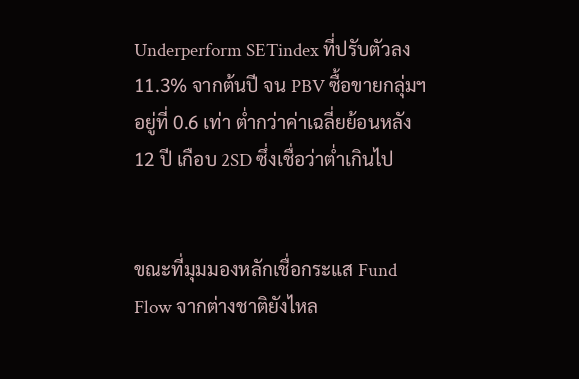Underperform SETindex ที่ปรับตัวลง 11.3% จากต้นปี จน PBV ซื้อขายกลุ่มฯ อยู่ที่ 0.6 เท่า ต่ำกว่าค่าเฉลี่ยย้อนหลัง 12 ปี เกือบ 2SD ซึ่งเชื่อว่าต่ำเกินไป


ขณะที่มุมมองหลักเชื่อกระแส Fund Flow จากต่างชาติยังไหล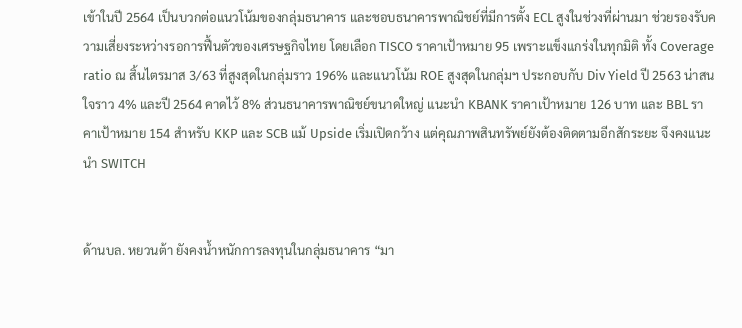เข้าในปี 2564 เป็นบวกต่อแนวโน้มของกลุ่มธนาคาร และชอบธนาคารพาณิชย์ที่มีการตั้ง ECL สูงในช่วงที่ผ่านมา ช่วยรองรับความเสี่ยงระหว่างรอการฟื้นตัวของเศรษฐกิจไทย โดยเลือก TISCO ราคาเป้าหมาย 95 เพราะแข็งแกร่งในทุกมิติ ทั้ง Coverage ratio ณ สิ้นไตรมาส 3/63 ที่สูงสุดในกลุ่มราว 196% และแนวโน้ม ROE สูงสุดในกลุ่มฯ ประกอบกับ Div Yield ปี 2563 น่าสนใจราว 4% และปี 2564 คาดไว้ 8% ส่วนธนาคารพาณิชย์ขนาดใหญ่ แนะนำ KBANK ราคาเป้าหมาย 126 บาท และ BBL ราคาเป้าหมาย 154 สำหรับ KKP และ SCB แม้ Upside เริ่มเปิดกว้าง แต่คุณภาพสินทรัพย์ยังต้องติดตามอีกสักระยะ จึงคงแนะนำ SWITCH


ด้านบล. หยวนต้า ยังคงน้ำหนักการลงทุนในกลุ่มธนาคาร “มา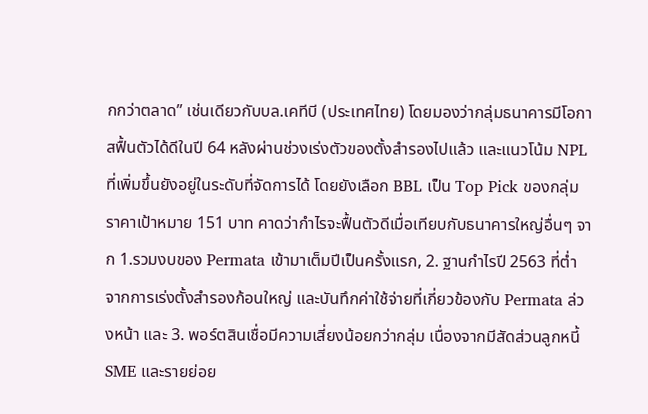กกว่าตลาด” เช่นเดียวกับบล.เคทีบี (ประเทศไทย) โดยมองว่ากลุ่มธนาคารมีโอกาสฟื้นตัวได้ดีในปี 64 หลังผ่านช่วงเร่งตัวของตั้งสำรองไปแล้ว และแนวโน้ม NPL ที่เพิ่มขึ้นยังอยู่ในระดับที่จัดการได้ โดยยังเลือก BBL เป็น Top Pick ของกลุ่ม ราคาเป้าหมาย 151 บาท คาดว่ากำไรจะฟื้นตัวดีเมื่อเทียบกับธนาคารใหญ่อื่นๆ จาก 1.รวมงบของ Permata เข้ามาเต็มปีเป็นครั้งแรก, 2. ฐานกำไรปี 2563 ที่ต่ำจากการเร่งตั้งสำรองก้อนใหญ่ และบันทึกค่าใช้จ่ายที่เกี่ยวข้องกับ Permata ล่วงหน้า และ 3. พอร์ตสินเชื่อมีความเสี่ยงน้อยกว่ากลุ่ม เนื่องจากมีสัดส่วนลูกหนี้ SME และรายย่อย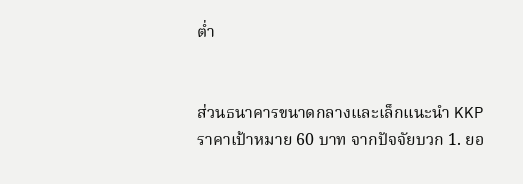ต่ำ


ส่วนธนาคารขนาดกลางและเล็กแนะนำ KKP ราคาเป้าหมาย 60 บาท จากปัจจัยบวก 1. ยอ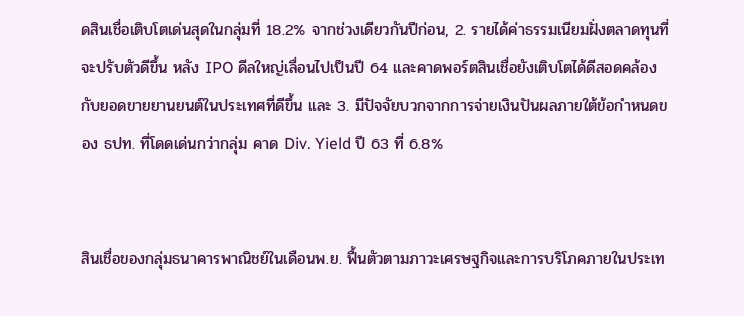ดสินเชื่อเติบโตเด่นสุดในกลุ่มที่ 18.2% จากช่วงเดียวกันปีก่อน, 2. รายได้ค่าธรรมเนียมฝั่งตลาดทุนที่จะปรับตัวดีขึ้น หลัง IPO ดีลใหญ่เลื่อนไปเป็นปี 64 และคาดพอร์ตสินเชื่อยังเติบโตได้ดีสอดคล้องกับยอดขายยานยนต์ในประเทศที่ดีขึ้น และ 3. มีปัจจัยบวกจากการจ่ายเงินปันผลภายใต้ข้อกำหนดของ ธปท. ที่โดดเด่นกว่ากลุ่ม คาด Div. Yield ปี 63 ที่ 6.8%


สินเชื่อของกลุ่มธนาคารพาณิชย์ในเดือนพ.ย. ฟื้นตัวตามภาวะเศรษฐกิจและการบริโภคภายในประเท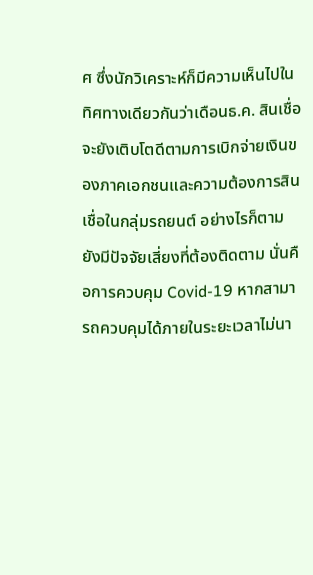ศ ซึ่งนักวิเคราะห์ก็มีความเห็นไปในทิศทางเดียวกันว่าเดือนธ.ค. สินเชื่อจะยังเติบโตดีตามการเบิกจ่ายเงินของภาคเอกชนและความต้องการสินเชื่อในกลุ่มรถยนต์ อย่างไรก็ตาม ยังมีปัจจัยเสี่ยงที่ต้องติดตาม นั่นคือการควบคุม Covid-19 หากสามารถควบคุมได้ภายในระยะเวลาไม่นา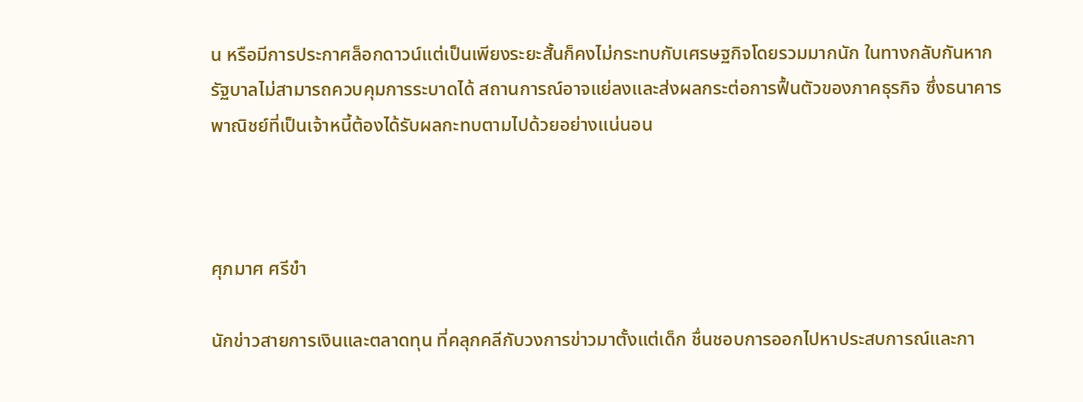น หรือมีการประกาศล็อกดาวน์แต่เป็นเพียงระยะสั้นก็คงไม่กระทบกับเศรษฐกิจโดยรวมมากนัก ในทางกลับกันหากรัฐบาลไม่สามารถควบคุมการระบาดได้ สถานการณ์อาจแย่ลงและส่งผลกระต่อการฟื้นตัวของภาคธุรกิจ ซึ่งธนาคารพาณิชย์ที่เป็นเจ้าหนี้ต้องได้รับผลกะทบตามไปด้วยอย่างแน่นอน



ศุภมาศ ศรีขำ

นักข่าวสายการเงินและตลาดทุน ที่คลุกคลีกับวงการข่าวมาตั้งแต่เด็ก ชื่นชอบการออกไปหาประสบการณ์และกา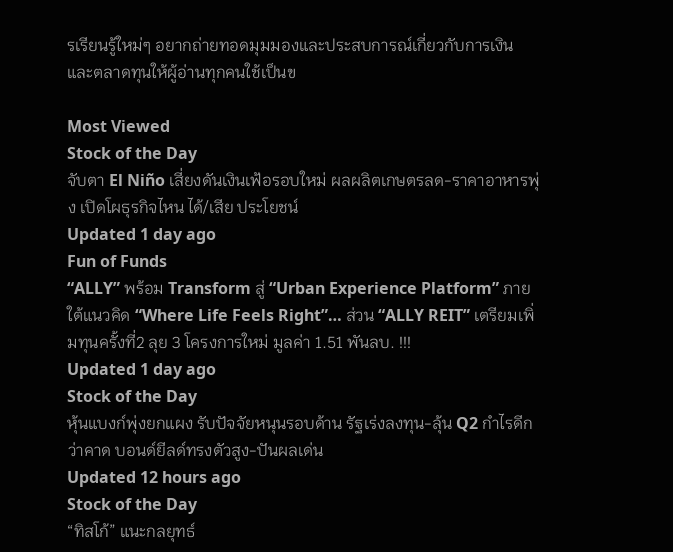รเรียนรู้ใหม่ๆ อยากถ่ายทอดมุมมองและประสบการณ์เกี่ยวกับการเงิน และตลาดทุนให้ผู้อ่านทุกคนใช้เป็นข

Most Viewed
Stock of the Day
จับตา El Niño เสี่ยงดันเงินเฟ้อรอบใหม่ ผลผลิตเกษตรลด-ราคาอาหารพุ่ง เปิดโผธุรกิจไหน ได้/เสีย ประโยชน์
Updated 1 day ago
Fun of Funds
“ALLY” พร้อม Transform สู่ “Urban Experience Platform” ภายใต้แนวคิด “Where Life Feels Right”… ส่วน “ALLY REIT” เตรียมเพิ่มทุนครั้งที่2 ลุย 3 โครงการใหม่ มูลค่า 1.51 พันลบ. !!!
Updated 1 day ago
Stock of the Day
หุ้นแบงก์พุ่งยกแผง รับปัจจัยหนุนรอบด้าน รัฐเร่งลงทุน-ลุ้น Q2 กำไรดีกว่าคาด บอนด์ยีลด์ทรงตัวสูง-ปันผลเด่น
Updated 12 hours ago
Stock of the Day
“ทิสโก้” แนะกลยุทธ์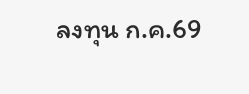ลงทุน ก.ค.69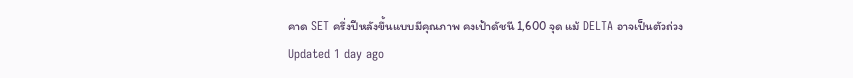คาด SET ครึ่งปีหลังขึ้นแบบมีคุณภาพ คงเป้าดัชนี 1,600 จุด แม้ DELTA อาจเป็นตัวถ่วง
Updated 1 day ago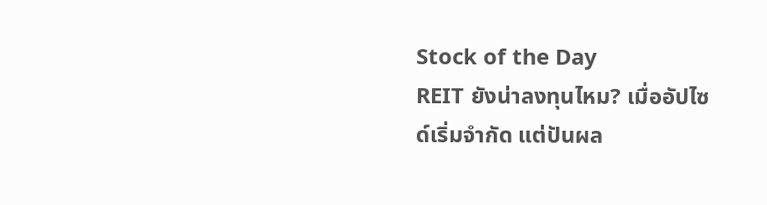Stock of the Day
REIT ยังน่าลงทุนไหม? เมื่ออัปไซด์เริ่มจำกัด แต่ปันผล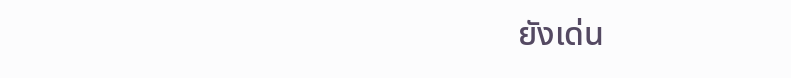ยังเด่น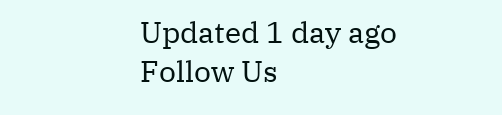Updated 1 day ago
Follow Us